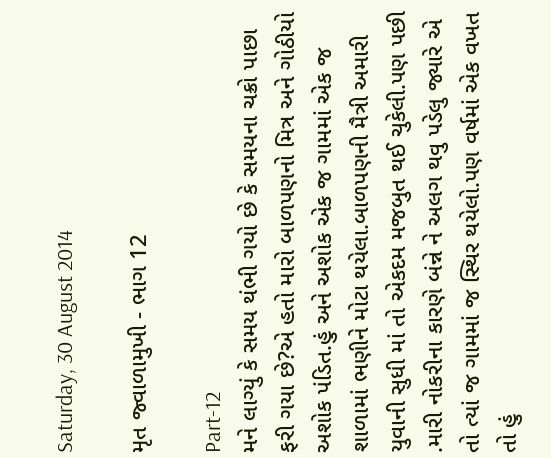Saturday, 30 August 2014

મૃત જ્વાળામુખી - ભાગ 12

Part-12
મને લાગ્યું કે સમય થંભી ગયો છે કે સમયના ચક્રો પાછા ફરી ગયા છે?એ હતો મારો બાળપણનો મિત્ર અને ગોઠીયો અશોક પંડિત.હું અને અશોક એક જ ગામમાં એક જ શાળામાં ભણીને મોટા થયેલા.બાળપણની મૈત્રી અમારી યુવાની સુધી માં તો એકદમ મજબુત થઈ ચુકેલી.પણ પછી .મારી નોકરીના કારણે બંન્ને ને અલગ થવુ પડેલુ જ્યારે એ તો ત્યાં જ ગામમાં જ સ્થિર થયેલો.પણ વર્ષમાં એક વખત તો હું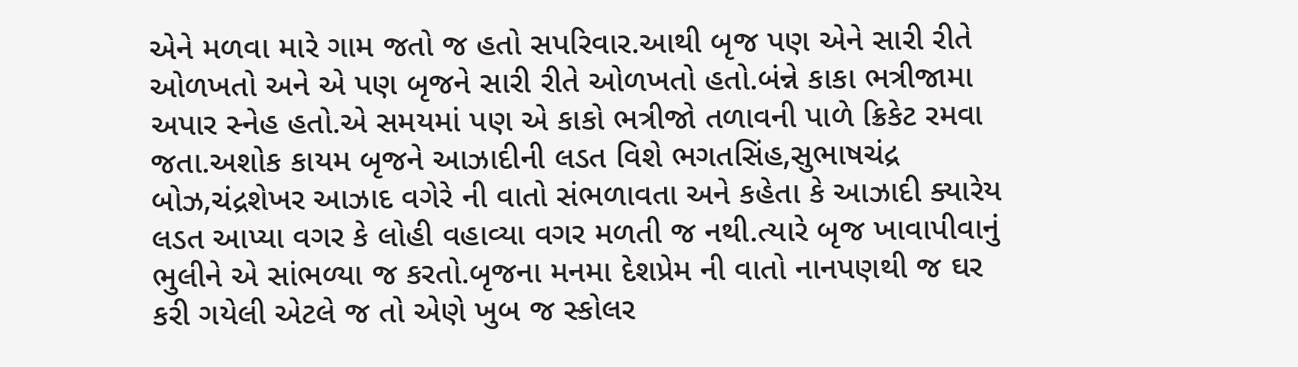એને મળવા મારે ગામ જતો જ હતો સપરિવાર.આથી બૃજ પણ એને સારી રીતે ઓળખતો અને એ પણ બૃજને સારી રીતે ઓળખતો હતો.બંન્ને કાકા ભત્રીજામા અપાર સ્નેહ હતો.એ સમયમાં પણ એ કાકો ભત્રીજો તળાવની પાળે ક્રિકેટ રમવા જતા.અશોક કાયમ બૃજને આઝાદીની લડત વિશે ભગતસિંહ,સુભાષચંદ્ર બોઝ,ચંદ્રશેખર આઝાદ વગેરે ની વાતો સંભળાવતા અને કહેતા કે આઝાદી ક્યારેય લડત આપ્યા વગર કે લોહી વહાવ્યા વગર મળતી જ નથી.ત્યારે બૃજ ખાવાપીવાનું ભુલીને એ સાંભળ્યા જ કરતો.બૃજના મનમા દેશપ્રેમ ની વાતો નાનપણથી જ ઘર કરી ગયેલી એટલે જ તો એણે ખુબ જ સ્કોલર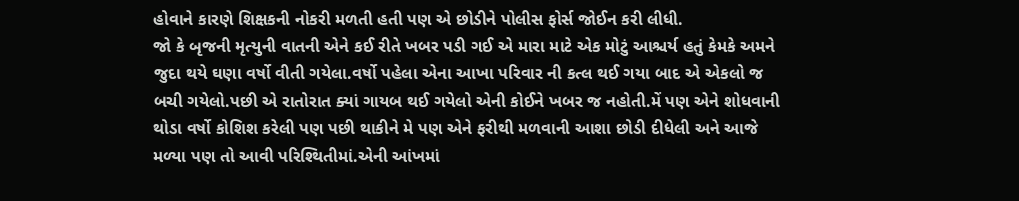હોવાને કારણે શિક્ષકની નોકરી મળતી હતી પણ એ છોડીને પોલીસ ફોર્સ જોઈન કરી લીધી.
જો કે બૃજની મૃત્યુની વાતની એને કઈ રીતે ખબર પડી ગઈ એ મારા માટે એક મોટું આશ્ચર્ય હતું કેમકે અમને જુદા થયે ઘણા વર્ષો વીતી ગયેલા.વર્ષો પહેલા એના આખા પરિવાર ની કત્લ થઈ ગયા બાદ એ એકલો જ બચી ગયેલો.પછી એ રાતોરાત ક્યાં ગાયબ થઈ ગયેલો એની કોઈને ખબર જ નહોતી.મેં પણ એને શોધવાની થોડા વર્ષો કોશિશ કરેલી પણ પછી થાકીને મે પણ એને ફરીથી મળવાની આશા છોડી દીધેલી અને આજે મળ્યા પણ તો આવી પરિશ્થિતીમાં.એની આંખમાં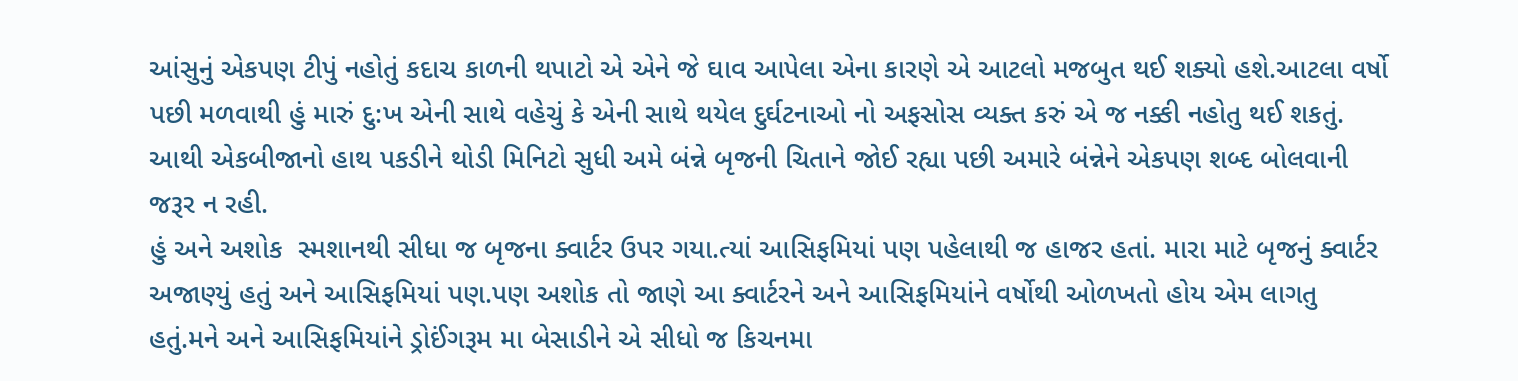આંસુનું એકપણ ટીપું નહોતું કદાચ કાળની થપાટો એ એને જે ઘાવ આપેલા એના કારણે એ આટલો મજબુત થઈ શક્યો હશે.આટલા વર્ષો પછી મળવાથી હું મારું દુ:ખ એની સાથે વહેચું કે એની સાથે થયેલ દુર્ઘટનાઓ નો અફસોસ વ્યક્ત કરું એ જ નક્કી નહોતુ થઈ શકતું.
આથી એકબીજાનો હાથ પકડીને થોડી મિનિટો સુધી અમે બંન્ને બૃજની ચિતાને જોઈ રહ્યા પછી અમારે બંન્નેને એકપણ શબ્દ બોલવાની જરૂર ન રહી.
હું અને અશોક  સ્મશાનથી સીધા જ બૃજના ક્વાર્ટર ઉપર ગયા.ત્યાં આસિફમિયાં પણ પહેલાથી જ હાજર હતાં. મારા માટે બૃજનું ક્વાર્ટર અજાણ્યું હતું અને આસિફમિયાં પણ.પણ અશોક તો જાણે આ ક્વાર્ટરને અને આસિફમિયાંને વર્ષોથી ઓળખતો હોય એમ લાગતુ હતું.મને અને આસિફમિયાંને ડ્રોઈંગરૂમ મા બેસાડીને એ સીધો જ કિચનમા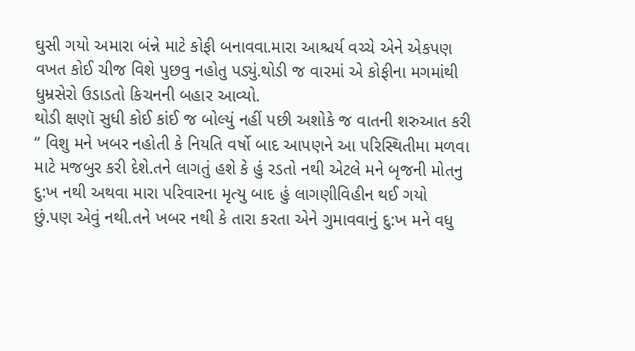ઘુસી ગયો અમારા બંન્ને માટે કોફી બનાવવા.મારા આશ્ચર્ય વચ્ચે એને એકપણ વખત કોઈ ચીજ વિશે પુછવુ નહોતુ પડ્યું.થોડી જ વારમાં એ કોફીના મગમાંથી ધુમ્રસેરો ઉડાડતો કિચનની બહાર આવ્યો.
થોડી ક્ષણૉ સુધી કોઈ કાંઈ જ બોલ્યું નહીં પછી અશોકે જ વાતની શરુઆત કરી “ વિશુ મને ખબર નહોતી કે નિયતિ વર્ષો બાદ આપણને આ પરિસ્થિતીમા મળવા માટે મજબુર કરી દેશે.તને લાગતું હશે કે હું રડતો નથી એટલે મને બૃજની મોતનુ દુ:ખ નથી અથવા મારા પરિવારના મૃત્યુ બાદ હું લાગણીવિહીન થઈ ગયો છું.પણ એવું નથી.તને ખબર નથી કે તારા કરતા એને ગુમાવવાનું દુ:ખ મને વધુ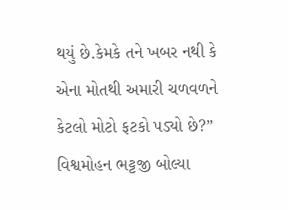થયું છે.કેમકે તને ખબર નથી કે એના મોતથી અમારી ચળવળને કેટલો મોટો ફટકો પડ્યો છે?”
વિશ્વમોહન ભટ્ટજી બોલ્યા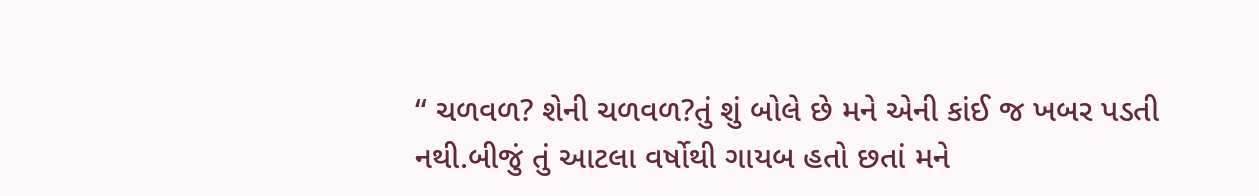“ ચળવળ? શેની ચળવળ?તું શું બોલે છે મને એની કાંઈ જ ખબર પડતી નથી.બીજું તું આટલા વર્ષોથી ગાયબ હતો છતાં મને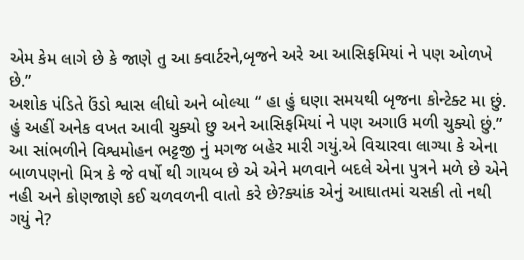એમ કેમ લાગે છે કે જાણે તુ આ ક્વાર્ટરને,બૃજને અરે આ આસિફમિયાં ને પણ ઓળખે છે.”
અશોક પંડિતે ઉંડો શ્વાસ લીધો અને બોલ્યા “ હા હું ઘણા સમયથી બૃજના કોન્ટેક્ટ મા છું. હું અહીં અનેક વખત આવી ચુક્યો છુ અને આસિફમિયાં ને પણ અગાઉ મળી ચુક્યો છું.”
આ સાંભળીને વિશ્વમોહન ભટ્ટજી નું મગજ બહેર મારી ગયું.એ વિચારવા લાગ્યા કે એના બાળપણનો મિત્ર કે જે વર્ષો થી ગાયબ છે એ એને મળવાને બદલે એના પુત્રને મળે છે એને નહી અને કોણજાણે કઈ ચળવળની વાતો કરે છે?ક્યાંક એનું આઘાતમાં ચસકી તો નથી ગયું ને?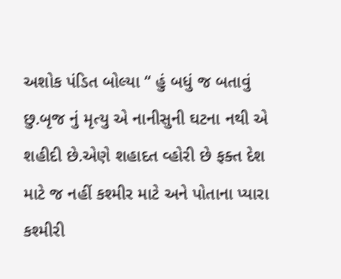અશોક પંડિત બોલ્યા “ હું બધું જ બતાવું છુ.બૃજ નું મૃત્યુ એ નાનીસુની ઘટના નથી એ શહીદી છે.એણે શહાદત વ્હોરી છે ફક્ત દેશ માટે જ નહીં કશ્મીર માટે અને પોતાના પ્યારા કશ્મીરી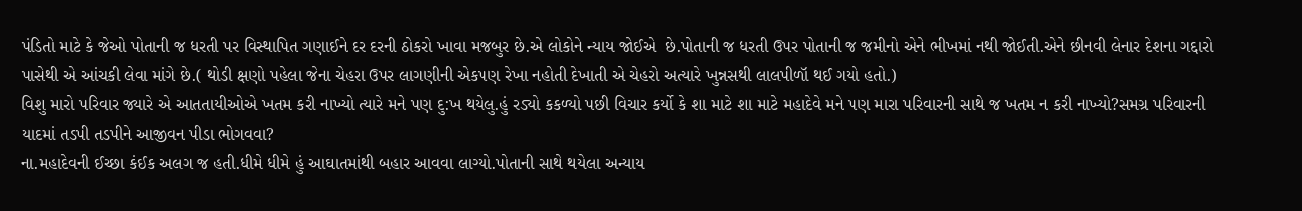પંડિતો માટે કે જેઓ પોતાની જ ધરતી પર વિસ્થાપિત ગણાઈને દર દરની ઠોકરો ખાવા મજબુર છે.એ લોકોને ન્યાય જોઈએ  છે.પોતાની જ ધરતી ઉપર પોતાની જ જમીનો એને ભીખમાં નથી જોઈતી.એને છીનવી લેનાર દેશના ગદ્દારો પાસેથી એ આંચકી લેવા માંગે છે.( થોડી ક્ષણો પહેલા જેના ચેહરા ઉપર લાગણીની એકપણ રેખા નહોતી દેખાતી એ ચેહરો અત્યારે ખુન્નસથી લાલપીળૉ થઈ ગયો હતો.)
વિશુ મારો પરિવાર જ્યારે એ આતતાયીઓએ ખતમ કરી નાખ્યો ત્યારે મને પણ દુ:ખ થયેલુ.હું રડ્યો કકળ્યો પછી વિચાર કર્યો કે શા માટે શા માટે મહાદેવે મને પણ મારા પરિવારની સાથે જ ખતમ ન કરી નાખ્યો?સમગ્ર પરિવારની યાદમાં તડપી તડપીને આજીવન પીડા ભોગવવા?
ના.મહાદેવની ઈચ્છા કંઈક અલગ જ હતી.ધીમે ધીમે હું આઘાતમાંથી બહાર આવવા લાગ્યો.પોતાની સાથે થયેલા અન્યાય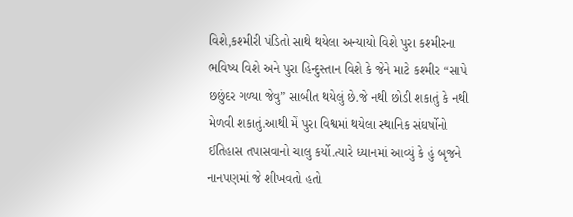વિશે,કશ્મીરી પંડિતો સાથે થયેલા અન્યાયો વિશે પુરા કશ્મીરના ભવિષ્ય વિશે અને પુરા હિન્દુસ્તાન વિશે કે જેને માટે કશ્મીર “સાપે છછુંદર ગળ્યા જેવુ” સાબીત થયેલું છે.જે નથી છોડી શકાતું કે નથી મેળવી શકાતું.આથી મેં પુરા વિશ્વમાં થયેલા સ્થાનિક સંઘર્ષોનો ઈતિહાસ તપાસવાનો ચાલુ કર્યો.ત્યારે ધ્યાનમાં આવ્યું કે હું બૃજને નાનપણમાં જે શીખવતો હતો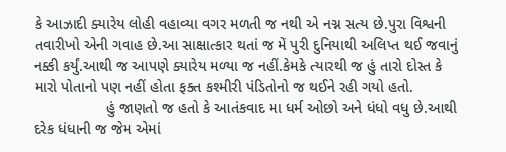કે આઝાદી ક્યારેય લોહી વહાવ્યા વગર મળતી જ નથી એ નગ્ન સત્ય છે.પુરા વિશ્વની તવારીખો એની ગવાહ છે.આ સાક્ષાત્કાર થતાં જ મેં પુરી દુનિયાથી અલિપ્ત થઈ જવાનું નક્કી કર્યું.આથી જ આપણે ક્યારેય મળ્યા જ નહીં.કેમકે ત્યારથી જ હું તારો દોસ્ત કે મારો પોતાનો પણ નહીં હોતા ફક્ત કશ્મીરી પંડિતોનો જ થઈને રહી ગયો હતો.
                 હું જાણતો જ હતો કે આતંકવાદ મા ધર્મ ઓછો અને ધંધો વધુ છે.આથી દરેક ધંધાની જ જેમ એમાં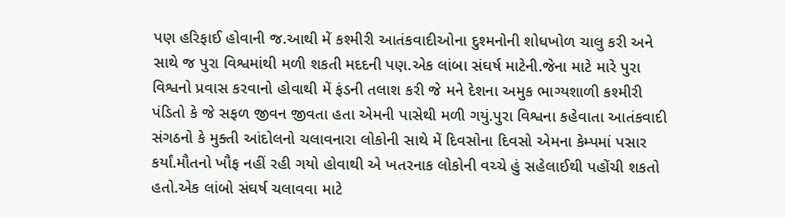પણ હરિફાઈ હોવાની જ.આથી મેં કશ્મીરી આતંકવાદીઓના દુશ્મનોની શોધખોળ ચાલુ કરી અને સાથે જ પુરા વિશ્વમાંથી મળી શકતી મદદની પણ.એક લાંબા સંઘર્ષ માટેની.જેના માટે મારે પુરા વિશ્વનો પ્રવાસ કરવાનો હોવાથી મેં ફંડની તલાશ કરી જે મને દેશના અમુક ભાગ્યશાળી કશ્મીરી પંડિતો કે જે સફળ જીવન જીવતા હતા એમની પાસેથી મળી ગયું.પુરા વિશ્વના કહેવાતા આતંકવાદી સંગઠનો કે મુક્તી આંદોલનો ચલાવનારા લોકોની સાથે મેં દિવસોના દિવસો એમના કેમ્પમાં પસાર કર્યાં.મૌતનો ખૌફ નહીં રહી ગયો હોવાથી એ ખતરનાક લોકોની વચ્ચે હું સહેલાઈથી પહોંચી શકતો હતો.એક લાંબો સંઘર્ષ ચલાવવા માટે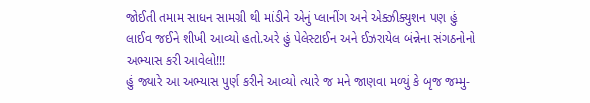જોઈતી તમામ સાધન સામગ્રી થી માંડીને એનું પ્લાનીંગ અને એક્ઝીક્યુશન પણ હું લાઈવ જઈને શીખી આવ્યો હતો.અરે હું પેલેસ્ટાઈન અને ઈઝરાયેલ બંન્નેના સંગઠનોનો અભ્યાસ કરી આવેલો!!!
હું જ્યારે આ અભ્યાસ પુર્ણ કરીને આવ્યો ત્યારે જ મને જાણવા મળ્યું કે બૃજ જમ્મુ-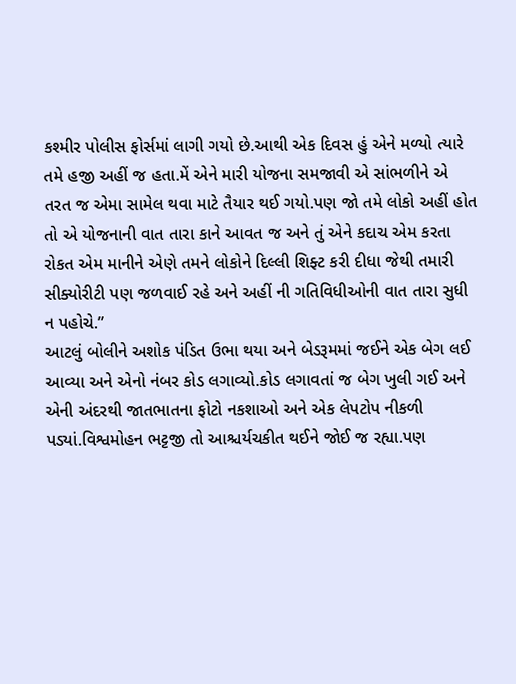કશ્મીર પોલીસ ફોર્સમાં લાગી ગયો છે.આથી એક દિવસ હું એને મળ્યો ત્યારે તમે હજી અહીં જ હતા.મેં એને મારી યોજના સમજાવી એ સાંભળીને એ તરત જ એમા સામેલ થવા માટે તૈયાર થઈ ગયો.પણ જો તમે લોકો અહીં હોત તો એ યોજનાની વાત તારા કાને આવત જ અને તું એને કદાચ એમ કરતા રોકત એમ માનીને એણે તમને લોકોને દિલ્લી શિફ્ટ કરી દીધા જેથી તમારી સીક્યોરીટી પણ જળવાઈ રહે અને અહીં ની ગતિવિધીઓની વાત તારા સુધી ન પહોચે.”
આટલું બોલીને અશોક પંડિત ઉભા થયા અને બેડરૂમમાં જઈને એક બેગ લઈ આવ્યા અને એનો નંબર કોડ લગાવ્યો.કોડ લગાવતાં જ બેગ ખુલી ગઈ અને એની અંદરથી જાતભાતના ફોટો નકશાઓ અને એક લેપટોપ નીકળી પડ્યાં.વિશ્વમોહન ભટ્ટજી તો આશ્ચર્યચકીત થઈને જોઈ જ રહ્યા.પણ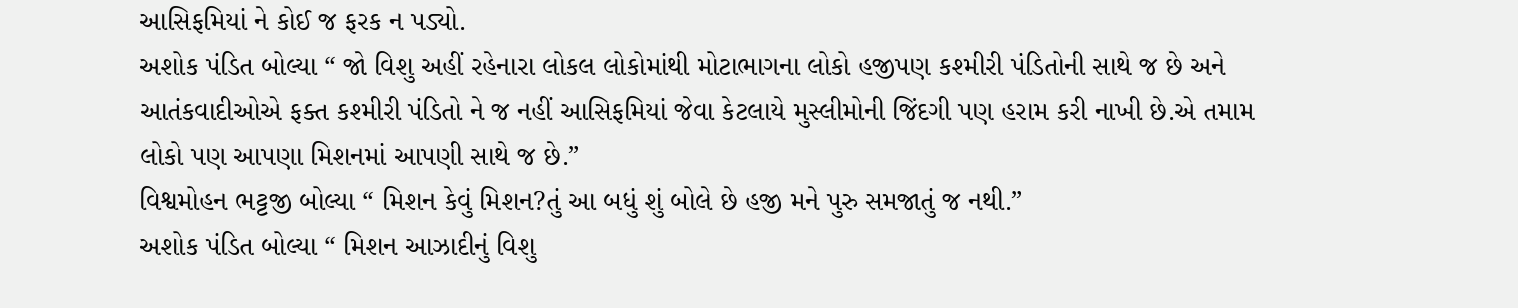આસિફમિયાં ને કોઈ જ ફરક ન પડ્યો.
અશોક પંડિત બોલ્યા “ જો વિશુ અહીં રહેનારા લોકલ લોકોમાંથી મોટાભાગના લોકો હજીપણ કશ્મીરી પંડિતોની સાથે જ છે અને આતંકવાદીઓએ ફક્ત કશ્મીરી પંડિતો ને જ નહીં આસિફમિયાં જેવા કેટલાયે મુસ્લીમોની જિંદગી પણ હરામ કરી નાખી છે.એ તમામ લોકો પણ આપણા મિશનમાં આપણી સાથે જ છે.”
વિશ્વમોહન ભટ્ટજી બોલ્યા “ મિશન કેવું મિશન?તું આ બધું શું બોલે છે હજી મને પુરુ સમજાતું જ નથી.”
અશોક પંડિત બોલ્યા “ મિશન આઝાદીનું વિશુ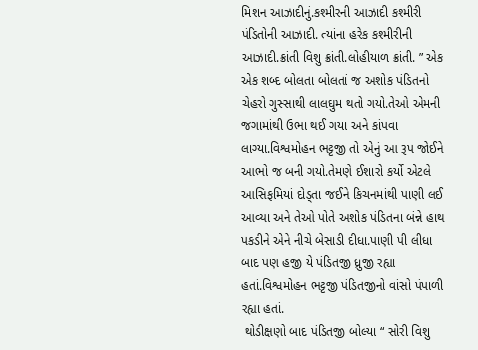મિશન આઝાદીનું.કશ્મીરની આઝાદી કશ્મીરી પંડિતોની આઝાદી. ત્યાંના હરેક કશ્મીરીની આઝાદી.ક્રાંતી વિશુ ક્રાંતી.લોહીયાળ ક્રાંતી. ” એક એક શબ્દ બોલતા બોલતાં જ અશોક પંડિતનો ચેહરો ગુસ્સાથી લાલઘુમ થતો ગયો.તેઓ એમની જગામાંથી ઉભા થઈ ગયા અને કાંપવા લાગ્યા.વિશ્વમોહન ભટ્ટજી તો એનું આ રૂપ જોઈને આભો જ બની ગયો.તેમણે ઈશારો કર્યો એટલે આસિફમિયાં દોડ્તા જઈને કિચનમાંથી પાણી લઈ આવ્યા અને તેઓ પોતે અશોક પંડિતના બંન્ને હાથ પકડીને એને નીચે બેસાડી દીધા.પાણી પી લીધા બાદ પણ હજી યે પંડિતજી ધ્રુજી રહ્યા હતાં.વિશ્વમોહન ભટ્ટજી પંડિતજીનો વાંસો પંપાળી રહ્યા હતાં.
 થોડીક્ષણો બાદ પંડિતજી બોલ્યા “ સોરી વિશુ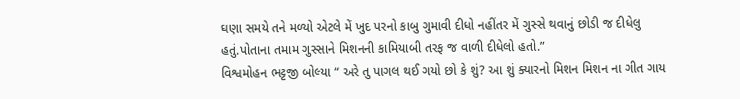ઘણા સમયે તને મળ્યો એટલે મેં ખુદ પરનો કાબુ ગુમાવી દીધો નહીંતર મેં ગુસ્સે થવાનું છોડી જ દીધેલુ હતું.પોતાના તમામ ગુસ્સાને મિશનની કામિયાબી તરફ જ વાળી દીધેલો હતો.”
વિશ્વમોહન ભટ્ટજી બોલ્યા “ અરે તુ પાગલ થઈ ગયો છો કે શું? આ શું ક્યારનો મિશન મિશન ના ગીત ગાય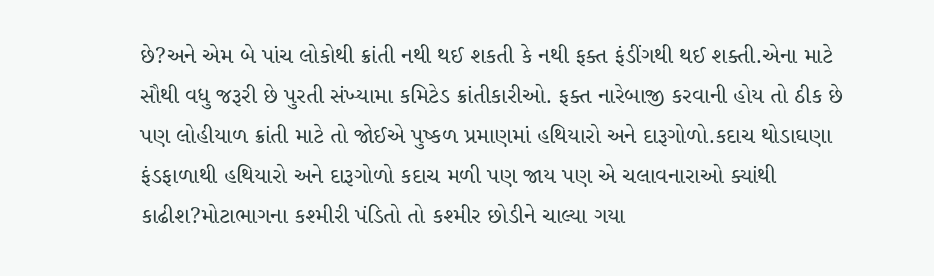છે?અને એમ બે પાંચ લોકોથી ક્રાંતી નથી થઈ શકતી કે નથી ફક્ત ફંડીંગથી થઈ શક્તી.એના માટે સૌથી વધુ જરૂરી છે પુરતી સંખ્યામા કમિટેડ ક્રાંતીકારીઓ. ફક્ત નારેબાજી કરવાની હોય તો ઠીક છે પણ લોહીયાળ ક્રાંતી માટે તો જોઈએ પુષ્કળ પ્રમાણમાં હથિયારો અને દારૂગોળો.કદાચ થોડાઘણા ફંડફાળાથી હથિયારો અને દારૂગોળો કદાચ મળી પણ જાય પણ એ ચલાવનારાઓ ક્યાંથી કાઢીશ?મોટાભાગના કશ્મીરી પંડિતો તો કશ્મીર છોડીને ચાલ્યા ગયા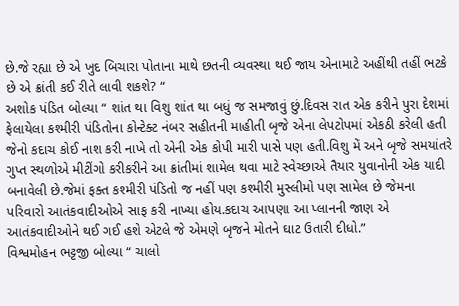છે.જે રહ્યા છે એ ખુદ બિચારા પોતાના માથે છતની વ્યવસ્થા થઈ જાય એનામાટે અહીંથી તહીં ભટકે છે એ ક્રાંતી કઈ રીતે લાવી શકશે? “
અશોક પંડિત બોલ્યા “ શાંત થા વિશુ શાંત થા બધું જ સમજાવું છું.દિવસ રાત એક કરીને પુરા દેશમાં ફેલાયેલા કશ્મીરી પંડિતોના કોન્ટેક્ટ નંબર સહીતની માહીતી બૃજે એના લેપટોપમાં એકઠી કરેલી હતી જેનો કદાચ કોઈ નાશ કરી નાખે તો એની એક કોપી મારી પાસે પણ હતી.વિશુ મેં અને બૃજે સમયાંતરે ગુપ્ત સ્થળોએ મીટીંગો કરીકરીને આ ક્રાંતીમાં શામેલ થવા માટે સ્વેચ્છાએ તૈયાર યુવાનોની એક યાદી બનાવેલી છે.જેમાં ફક્ત કશ્મીરી પંડિતો જ નહીં પણ કશ્મીરી મુસ્લીમો પણ સામેલ છે જેમના પરિવારો આતંકવાદીઓએ સાફ કરી નાખ્યા હોય.કદાચ આપણા આ પ્લાનની જાણ એ આતંકવાદીઓને થઈ ગઈ હશે એટલે જે એમણે બૃજને મોતને ઘાટ ઉતારી દીધો.”
વિશ્વમોહન ભટ્ટજી બોલ્યા “ ચાલો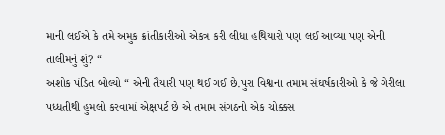માની લઈએ કે તમે અમુક ક્રાંતીકારીઓ એકત્ર કરી લીધા હથિયારો પણ લઈ આવ્યા પણ એની તાલીમનું શું? “
અશોક પંડિત બોલ્યો “ એની તૈયારી પણ થઈ ગઈ છે.પુરા વિશ્વના તમામ સંઘર્ષકારીઓ કે જે ગેરીલા પધ્ધતીથી હુમલો કરવામાં એક્ષપર્ટ છે એ તમામ સંગઠનો એક ચોક્કસ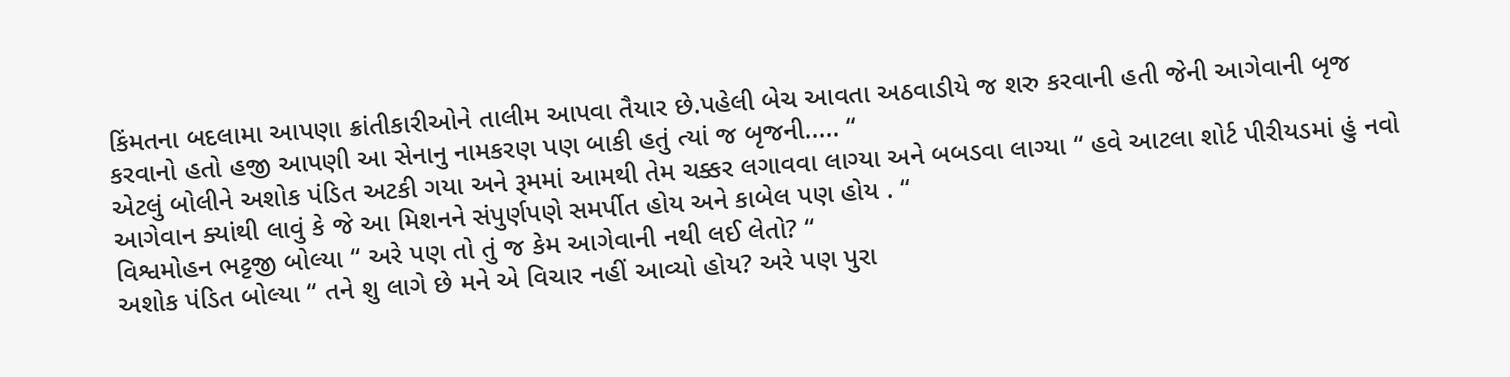કિંમતના બદલામા આપણા ક્રાંતીકારીઓને તાલીમ આપવા તૈયાર છે.પહેલી બેચ આવતા અઠવાડીયે જ શરુ કરવાની હતી જેની આગેવાની બૃજ કરવાનો હતો હજી આપણી આ સેનાનુ નામકરણ પણ બાકી હતું ત્યાં જ બૃજની..... “
એટલું બોલીને અશોક પંડિત અટકી ગયા અને રૂમમાં આમથી તેમ ચક્કર લગાવવા લાગ્યા અને બબડવા લાગ્યા “ હવે આટલા શોર્ટ પીરીયડમાં હું નવો આગેવાન ક્યાંથી લાવું કે જે આ મિશનને સંપુર્ણપણે સમર્પીત હોય અને કાબેલ પણ હોય . “
વિશ્વમોહન ભટ્ટજી બોલ્યા “ અરે પણ તો તું જ કેમ આગેવાની નથી લઈ લેતો? “
અશોક પંડિત બોલ્યા “ તને શુ લાગે છે મને એ વિચાર નહીં આવ્યો હોય? અરે પણ પુરા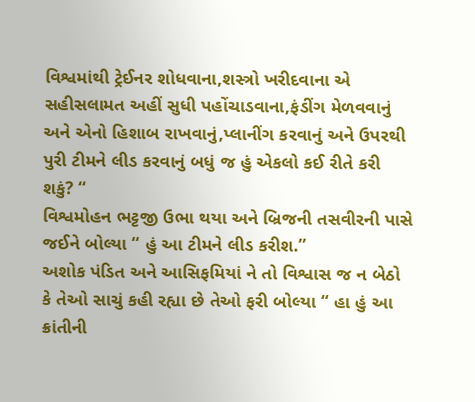વિશ્વમાંથી ટ્રેઈનર શોધવાના,શસ્ત્રો ખરીદવાના એ સહીસલામત અહીં સુધી પહોંચાડવાના,ફંડીંગ મેળવવાનું અને એનો હિશાબ રાખવાનું,પ્લાનીંગ કરવાનું અને ઉપરથી પુરી ટીમને લીડ કરવાનું બધું જ હું એકલો કઈ રીતે કરી શકું? “
વિશ્વમોહન ભટ્ટજી ઉભા થયા અને બ્રિજની તસવીરની પાસે જઈને બોલ્યા “ હું આ ટીમને લીડ કરીશ.”
અશોક પંડિત અને આસિફમિયાં ને તો વિશ્વાસ જ ન બેઠો કે તેઓ સાચું કહી રહ્યા છે તેઓ ફરી બોલ્યા “ હા હું આ ક્રાંતીની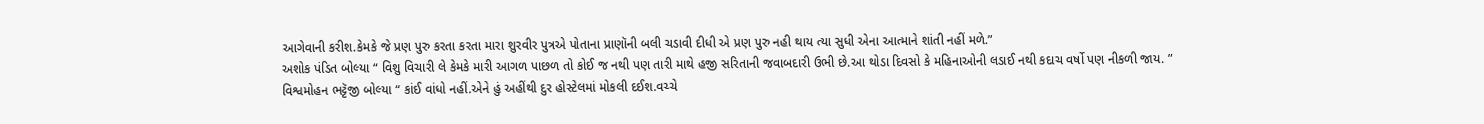આગેવાની કરીશ.કેમકે જે પ્રણ પુરુ કરતા કરતા મારા શુરવીર પુત્રએ પોતાના પ્રાણૉની બલી ચડાવી દીધી એ પ્રણ પુરુ નહી થાય ત્યા સુધી એના આત્માને શાંતી નહીં મળે.”
અશોક પંડિત બોલ્યા “ વિશુ વિચારી લે કેમકે મારી આગળ પાછળ તો કોઈ જ નથી પણ તારી માથે હજી સરિતાની જવાબદારી ઉભી છે.આ થોડા દિવસો કે મહિનાઓની લડાઈ નથી કદાચ વર્ષો પણ નીકળી જાય. ”
વિશ્વમોહન ભટ્ટૅજી બોલ્યા “ કાંઈ વાંધો નહીં.એને હું અહીંથી દુર હોસ્ટેલમાં મોકલી દઈશ.વચ્ચે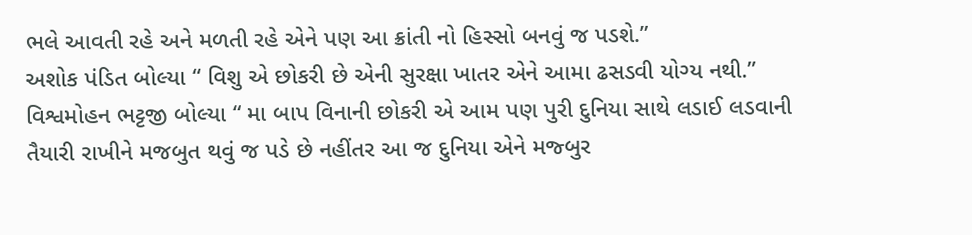ભલે આવતી રહે અને મળતી રહે એને પણ આ ક્રાંતી નો હિસ્સો બનવું જ પડશે.”
અશોક પંડિત બોલ્યા “ વિશુ એ છોકરી છે એની સુરક્ષા ખાતર એને આમા ઢસડવી યોગ્ય નથી.”
વિશ્વમોહન ભટ્ટજી બોલ્યા “ મા બાપ વિનાની છોકરી એ આમ પણ પુરી દુનિયા સાથે લડાઈ લડવાની તૈયારી રાખીને મજબુત થવું જ પડે છે નહીંતર આ જ દુનિયા એને મજ્બુર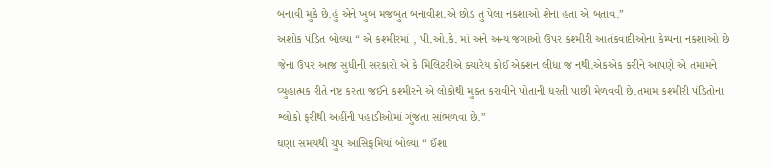બનાવી મુકે છે.હું એને ખુબ મજબુત બનાવીશ.એ છોડ તુ પેલા નકશાઓ શેના હતા એ બતાવ.”
અશોક પંડિત બોલ્યા “ એ કશ્મીરમાં , પી.ઓ.કે. માં અને અન્ય જગાઓ ઉપર કશ્મીરી આતંકવાદીઓના કેમ્પના નકશાઓ છે જેના ઉપર આજ સુધીની સરકારો એ કે મિલિટરીએ ક્યારેય કોઈ એક્શન લીધા જ નથી.એકએક કરીને આપણે એ તમામને વ્યુહાત્મક રીતે નષ્ટ કરતા જઈને કશ્મીરને એ લોકોથી મુક્ત કરાવીને પોતાની ધરતી પાછી મેળવવી છે.તમામ કશ્મીરી પંડિતોના શ્લોકો ફરીથી અહીંની પહાડીઓમાં ગુંજતા સાંભળવા છે.”
ઘણા સમયથી ચુપ આસિફમિયાં બોલ્યા “ ઈંશા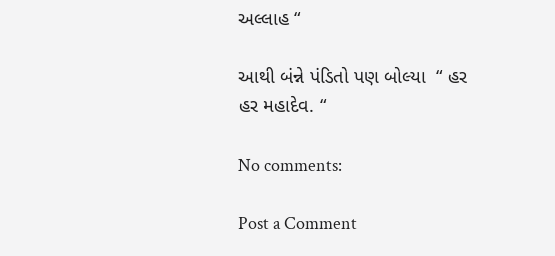અલ્લાહ “

આથી બંન્ને પંડિતો પણ બોલ્યા  “ હર હર મહાદેવ. “

No comments:

Post a Comment